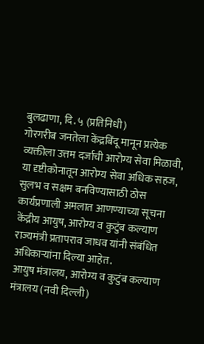बुलढाणा, दि. ५ (प्रतिनिधी)
गोरगरीब जनतेला केंद्रबिंदू मानून प्रत्येक व्यक्तीला उत्तम दर्जाची आरोग्य सेवा मिळावी, या दृष्टीकोनातून आरोग्य सेवा अधिक सहज, सुलभ व सक्षम बनविण्यासाठी ठोस कार्यप्रणाली अमलात आणण्याच्या सूचना केंद्रीय आयुष, आरोग्य व कुटुंब कल्याण राज्यमंत्री प्रतापराव जाधव यांनी संबंधित अधिकाऱ्यांना दिल्या आहेत.
आयुष मंत्रालय, आरोग्य व कुटुंब कल्याण मंत्रालय (नवी दिल्ली)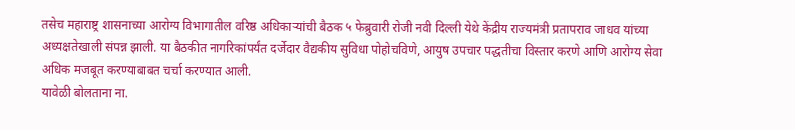तसेच महाराष्ट्र शासनाच्या आरोग्य विभागातील वरिष्ठ अधिकाऱ्यांची बैठक ५ फेब्रुवारी रोजी नवी दिल्ली येथे केंद्रीय राज्यमंत्री प्रतापराव जाधव यांच्या अध्यक्षतेखाली संपन्न झाली. या बैठकीत नागरिकांपर्यंत दर्जेदार वैद्यकीय सुविधा पोहोचविणे, आयुष उपचार पद्धतीचा विस्तार करणे आणि आरोग्य सेवा अधिक मजबूत करण्याबाबत चर्चा करण्यात आली.
यावेळी बोलताना ना.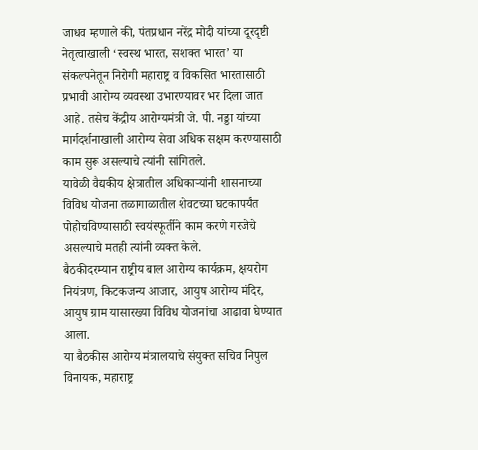जाधव म्हणाले की, पंतप्रधान नरेंद्र मोदी यांच्या दूरदृष्टी नेतृत्वाखाली ‘स्वस्थ भारत, सशक्त भारत’ या संकल्पनेतून निरोगी महाराष्ट्र व विकसित भारतासाठी प्रभावी आरोग्य व्यवस्था उभारण्यावर भर दिला जात आहे. तसेच केंद्रीय आरोग्यमंत्री जे. पी. नड्डा यांच्या मार्गदर्शनाखाली आरोग्य सेवा अधिक सक्षम करण्यासाठी काम सुरू असल्याचे त्यांनी सांगितले.
यावेळी वैद्यकीय क्षेत्रातील अधिकाऱ्यांनी शासनाच्या विविध योजना तळागाळातील शेवटच्या घटकापर्यंत पोहोचविण्यासाठी स्वयंस्फूर्तीने काम करणे गरजेचे असल्याचे मतही त्यांनी व्यक्त केले.
बैठकीदरम्यान राष्ट्रीय बाल आरोग्य कार्यक्रम, क्षयरोग नियंत्रण, किटकजन्य आजार, आयुष आरोग्य मंदिर, आयुष ग्राम यासारख्या विविध योजनांचा आढावा घेण्यात आला.
या बैठकीस आरोग्य मंत्रालयाचे संयुक्त सचिव निपुल विनायक, महाराष्ट्र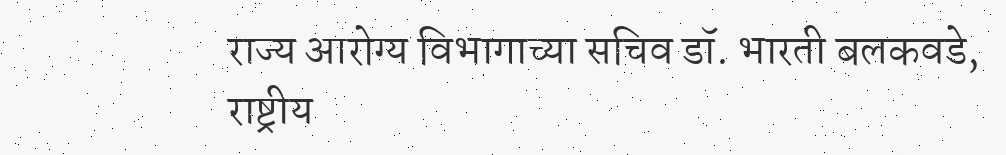राज्य आरोग्य विभागाच्या सचिव डॉ. भारती बलकवडे, राष्ट्रीय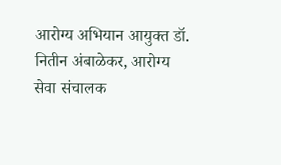आरोग्य अभियान आयुक्त डॉ. नितीन अंबाळेकर, आरोग्य सेवा संचालक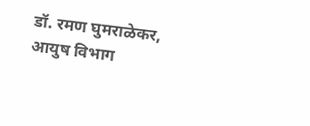डॉ. रमण घुमराळेकर, आयुष विभाग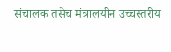संचालक तसेच मंत्रालयीन उच्चस्तरीय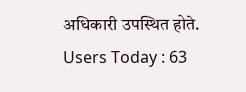अधिकारी उपस्थित होते.
Users Today : 63